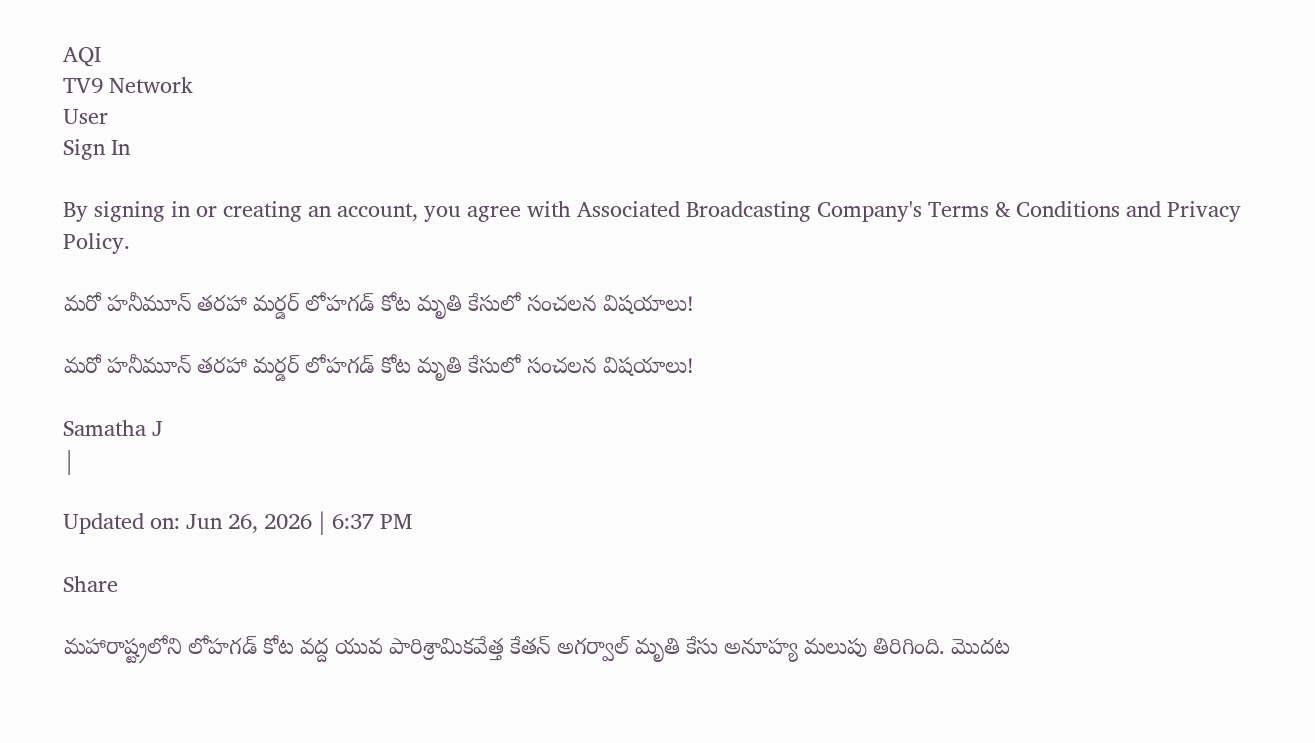AQI
TV9 Network
User
Sign In

By signing in or creating an account, you agree with Associated Broadcasting Company's Terms & Conditions and Privacy Policy.

మరో హనీమూన్‌ తరహా మర్డర్‌ లోహగడ్ కోట మృతి కేసులో సంచలన విషయాలు!

మరో హనీమూన్‌ తరహా మర్డర్‌ లోహగడ్ కోట మృతి కేసులో సంచలన విషయాలు!

Samatha J
|

Updated on: Jun 26, 2026 | 6:37 PM

Share

మహారాష్ట్రలోని లోహగడ్ కోట వద్ద యువ పారిశ్రామికవేత్త కేతన్ అగర్వాల్ మృతి కేసు అనూహ్య మలుపు తిరిగింది. మొదట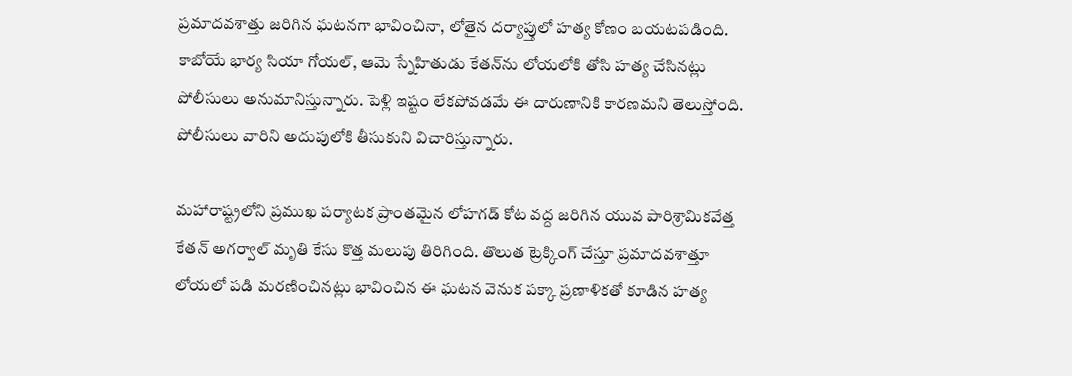ప్రమాదవశాత్తు జరిగిన ఘటనగా భావించినా, లోతైన దర్యాప్తులో హత్య కోణం బయటపడింది. కాబోయే భార్య సియా గోయల్, ఆమె స్నేహితుడు కేతన్‌ను లోయలోకి తోసి హత్య చేసినట్లు పోలీసులు అనుమానిస్తున్నారు. పెళ్లి ఇష్టం లేకపోవడమే ఈ దారుణానికి కారణమని తెలుస్తోంది. పోలీసులు వారిని అదుపులోకి తీసుకుని విచారిస్తున్నారు.

మహారాష్ట్రలోని ప్రముఖ పర్యాటక ప్రాంతమైన లోహగడ్ కోట వద్ద జరిగిన యువ పారిశ్రామికవేత్త కేతన్ అగర్వాల్ మృతి కేసు కొత్త మలుపు తిరిగింది. తొలుత ట్రెక్కింగ్ చేస్తూ ప్రమాదవశాత్తూ లోయలో పడి మరణించినట్లు భావించిన ఈ ఘటన వెనుక పక్కా ప్రణాళికతో కూడిన హత్య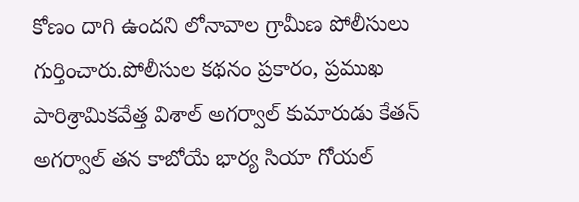కోణం దాగి ఉందని లోనావాల గ్రామీణ పోలీసులు గుర్తించారు.పోలీసుల కథనం ప్రకారం, ప్రముఖ పారిశ్రామికవేత్త విశాల్ అగర్వాల్ కుమారుడు కేతన్ అగర్వాల్ తన కాబోయే భార్య సియా గోయల్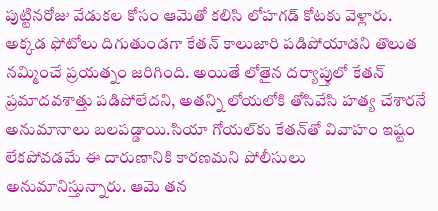పుట్టినరోజు వేడుకల కోసం ఆమెతో కలిసి లోహగడ్ కోటకు వెళ్లారు. అక్కడ ఫోటోలు దిగుతుండగా కేతన్ కాలుజారి పడిపోయాడని తొలుత నమ్మించే ప్రయత్నం జరిగింది. అయితే లోతైన దర్యాప్తులో కేతన్ ప్రమాదవశాత్తు పడిపోలేదని, అతన్ని లోయలోకి తోసివేసి హత్య చేశారనే అనుమానాలు బలపడ్డాయి.సియా గోయల్‌కు కేతన్‌తో వివాహం ఇష్టం లేకపోవడమే ఈ దారుణానికి కారణమని పోలీసులు అనుమానిస్తున్నారు. ఆమె తన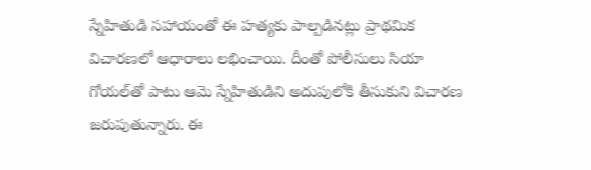స్నేహితుడి సహాయంతో ఈ హత్యకు పాల్పడినట్లు ప్రాథమిక విచారణలో ఆధారాలు లభించాయి. దీంతో పోలీసులు సియా గోయల్‌తో పాటు ఆమె స్నేహితుడిని అదుపులోకి తీసుకుని విచారణ జరుపుతున్నారు. ఈ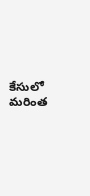కేసులో మరింత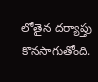లోతైన దర్యాప్తు కొనసాగుతోంది.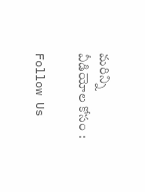మరిన్ని వీడియోల కోసం :

Follow Us